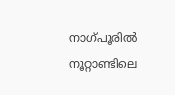നാഗ്പൂരില്‍ നൂറ്റാണ്ടിലെ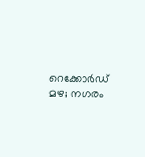റെക്കോര്‍ഡ് മഴ; നഗരം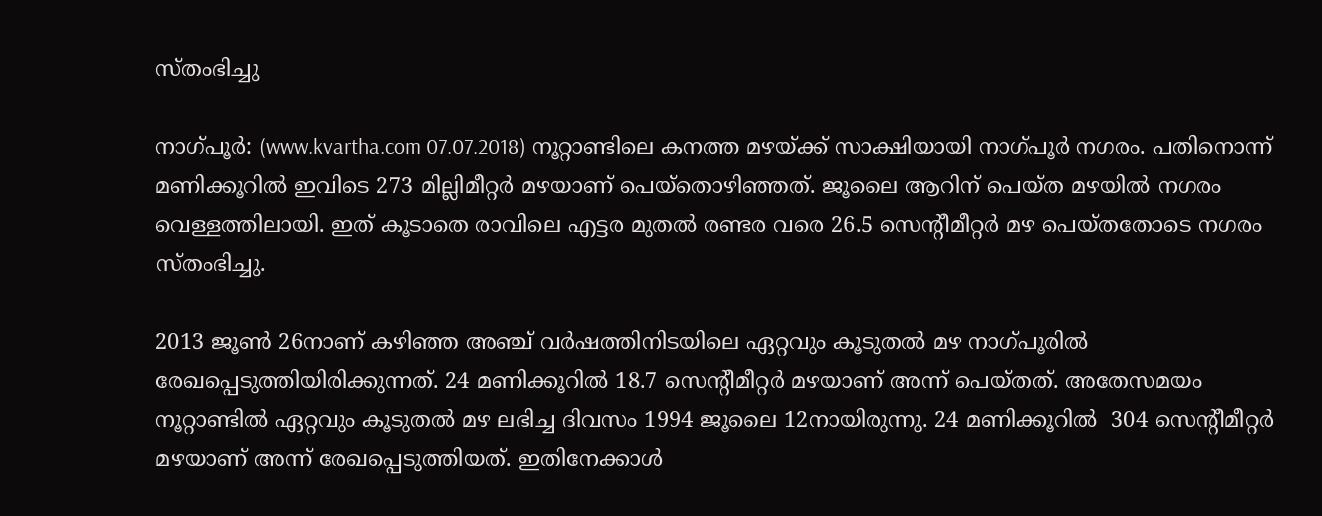സ്തംഭിച്ചു

നാഗ്പൂര്‍: (www.kvartha.com 07.07.2018) നൂറ്റാണ്ടിലെ കനത്ത മഴയ്ക്ക് സാക്ഷിയായി നാഗ്പൂര്‍ നഗരം. പതിനൊന്ന് മണിക്കൂറില്‍ ഇവിടെ 273 മില്ലിമീറ്റര്‍ മഴയാണ് പെയ്‌തൊഴിഞ്ഞത്. ജൂലൈ ആറിന് പെയ്ത മഴയില്‍ നഗരം വെള്ളത്തിലായി. ഇത് കൂടാതെ രാവിലെ എട്ടര മുതല്‍ രണ്ടര വരെ 26.5 സെന്റീമീറ്റര്‍ മഴ പെയ്തതോടെ നഗരം സ്തംഭിച്ചു.

2013 ജൂണ്‍ 26നാണ് കഴിഞ്ഞ അഞ്ച് വര്‍ഷത്തിനിടയിലെ ഏറ്റവും കൂടുതല്‍ മഴ നാഗ്പൂരില്‍ രേഖപ്പെടുത്തിയിരിക്കുന്നത്. 24 മണിക്കൂറില്‍ 18.7 സെന്റീമീറ്റര്‍ മഴയാണ് അന്ന് പെയ്തത്. അതേസമയം നൂറ്റാണ്ടില്‍ ഏറ്റവും കൂടുതല്‍ മഴ ലഭിച്ച ദിവസം 1994 ജൂലൈ 12നായിരുന്നു. 24 മണിക്കൂറില്‍  304 സെന്റീമീറ്റര്‍ മഴയാണ് അന്ന് രേഖപ്പെടുത്തിയത്. ഇതിനേക്കാള്‍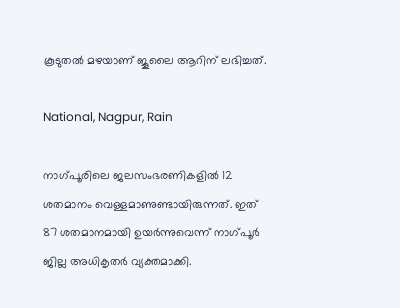കൂടുതല്‍ മഴയാണ് ജൂലൈ ആറിന് ലഭിച്ചത്.

National, Nagpur, Rain

നാഗ്പൂരിലെ ജലസംഭരണികളില്‍ 12 ശതമാനം വെള്ളമാണുണ്ടായിരുന്നത്. ഇത് 87 ശതമാനമായി ഉയര്‍ന്നുവെന്ന് നാഗ്പൂര്‍ ജില്ല അധികൃതര്‍ വ്യക്തമാക്കി.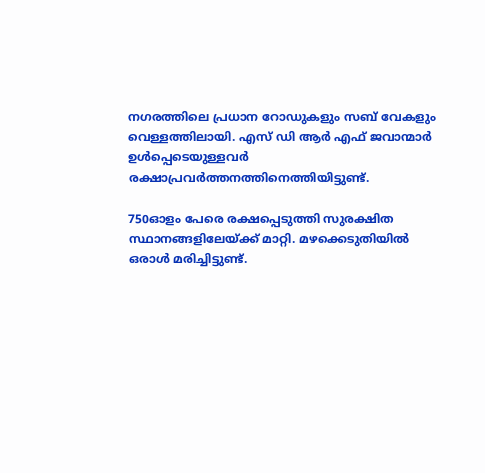നഗരത്തിലെ പ്രധാന റോഡുകളും സബ് വേകളും വെള്ളത്തിലായി. എസ് ഡി ആര്‍ എഫ് ജവാന്മാര്‍ ഉള്‍പ്പെടെയുള്ളവര്‍ രക്ഷാപ്രവര്‍ത്തനത്തിനെത്തിയിട്ടുണ്ട്.

750ഓളം പേരെ രക്ഷപ്പെടുത്തി സുരക്ഷിത സ്ഥാനങ്ങളിലേയ്ക്ക് മാറ്റി. മഴക്കെടുതിയില്‍ ഒരാള്‍ മരിച്ചിട്ടുണ്ട്.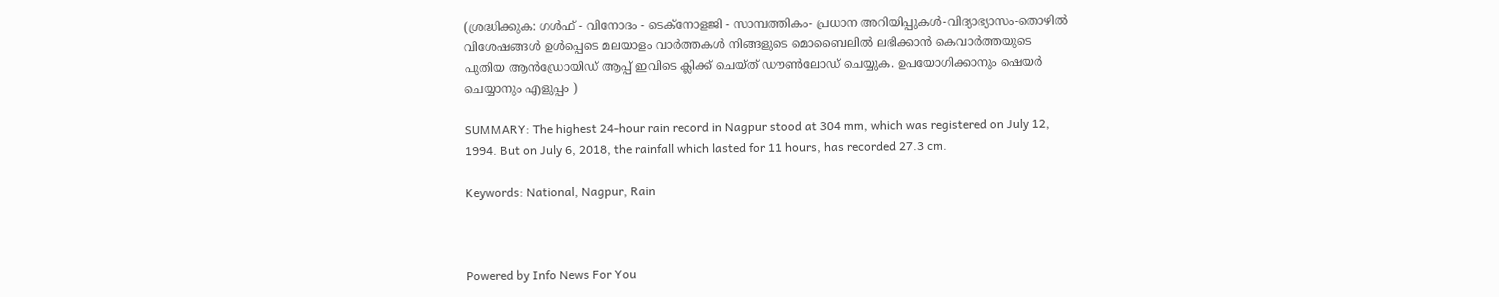(ശ്രദ്ധിക്കുക: ഗൾഫ് - വിനോദം - ടെക്നോളജി - സാമ്പത്തികം- പ്രധാന അറിയിപ്പുകൾ-വിദ്യാഭ്യാസം-തൊഴിൽ വിശേഷങ്ങൾ ഉൾപ്പെടെ മലയാളം വാർത്തകൾ നിങ്ങളുടെ മൊബൈലിൽ ലഭിക്കാൻ കെവാർത്തയുടെ പുതിയ ആൻഡ്രോയിഡ് ആപ്പ് ഇവിടെ ക്ലിക്ക് ചെയ്ത് ഡൗൺലോഡ് ചെയ്യുക. ഉപയോഗിക്കാനും ഷെയർ ചെയ്യാനും എളുപ്പം )

SUMMARY: The highest 24-hour rain record in Nagpur stood at 304 mm, which was registered on July 12, 1994. But on July 6, 2018, the rainfall which lasted for 11 hours, has recorded 27.3 cm.

Keywords: National, Nagpur, Rain



Powered by Info News For You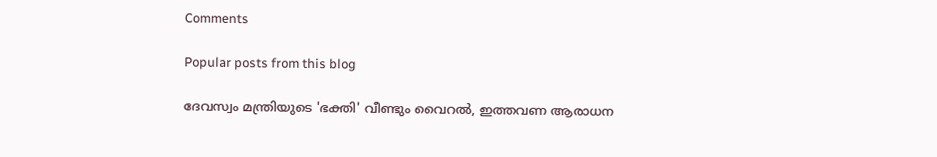Comments

Popular posts from this blog

ദേവസ്വം മന്ത്രിയുടെ 'ഭക്തി' വീണ്ടും വൈറല്‍, ഇത്തവണ ആരാധന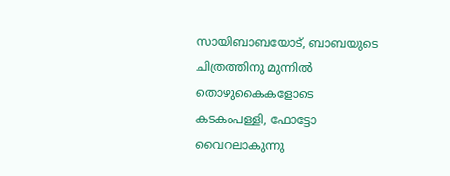സായിബാബയോട്, ബാബയുടെ ചിത്രത്തിനു മുന്നില്‍ തൊഴുകൈകളോടെ കടകംപള്ളി, ഫോട്ടോ വൈറലാകുന്നു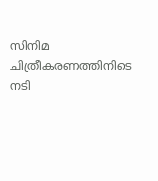സിനിമ ചിത്രീകരണത്തിനിടെ നടി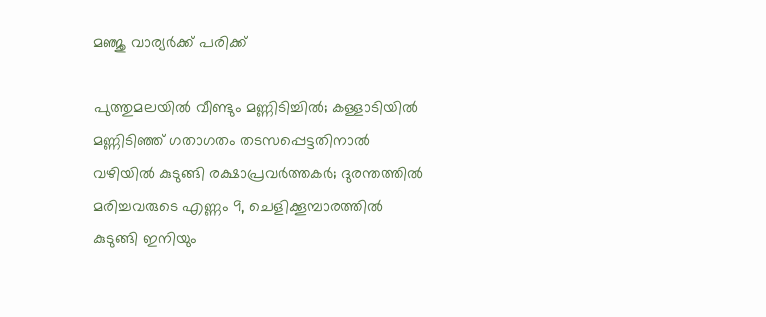മഞ്ജു വാര്യര്‍ക്ക് പരിക്ക്

പുത്തുമലയില്‍ വീണ്ടും മണ്ണിടിച്ചില്‍; കള്ളാടിയില്‍ മണ്ണിടിഞ്ഞ് ഗതാഗതം തടസപ്പെട്ടതിനാല്‍ വഴിയില്‍ കുടുങ്ങി രക്ഷാപ്രവര്‍ത്തകര്‍; ദുരന്തത്തില്‍ മരിച്ചവരുടെ എണ്ണം 9, ചെളിക്കൂമ്പാരത്തില്‍ കുടുങ്ങി ഇനിയും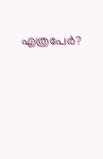എത്രപേര്‍?